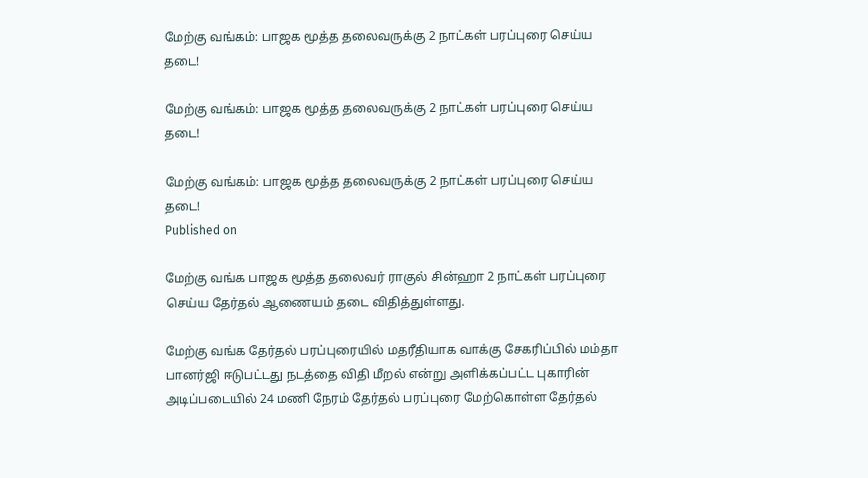மேற்கு வங்கம்: பாஜக மூத்த தலைவருக்கு 2 நாட்கள் பரப்புரை செய்ய தடை!

மேற்கு வங்கம்: பாஜக மூத்த தலைவருக்கு 2 நாட்கள் பரப்புரை செய்ய தடை!

மேற்கு வங்கம்: பாஜக மூத்த தலைவருக்கு 2 நாட்கள் பரப்புரை செய்ய தடை!
Published on

மேற்கு வங்க பாஜக மூத்த தலைவர் ராகுல் சின்ஹா 2 நாட்கள் பரப்புரை செய்ய தேர்தல் ஆணையம் தடை விதித்துள்ளது.

மேற்கு வங்க தேர்தல் பரப்புரையில் மதரீதியாக வாக்கு சேகரிப்பில் மம்தா பானர்ஜி ஈடுபட்டது நடத்தை விதி மீறல் என்று அளிக்கப்பட்ட புகாரின் அடிப்படையில் 24 மணி நேரம் தேர்தல் பரப்புரை மேற்கொள்ள தேர்தல்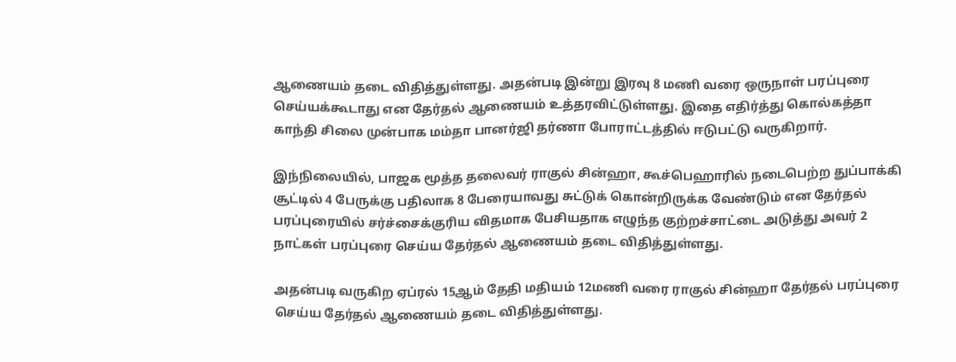ஆணையம் தடை விதித்துள்ளது. அதன்படி இன்று இரவு 8 மணி வரை ஒருநாள் பரப்புரை செய்யக்கூடாது என தேர்தல் ஆணையம் உத்தரவிட்டுள்ளது. இதை எதிர்த்து கொல்கத்தா காந்தி சிலை முன்பாக மம்தா பானர்ஜி தர்ணா போராட்டத்தில் ஈடுபட்டு வருகிறார்.

இந்நிலையில், பாஜக மூத்த தலைவர் ராகுல் சின்ஹா, கூச்பெஹாரில் நடைபெற்ற துப்பாக்கி சூட்டில் 4 பேருக்கு பதிலாக 8 பேரையாவது சுட்டுக் கொன்றிருக்க வேண்டும் என தேர்தல் பரப்புரையில் சர்ச்சைக்குரிய விதமாக பேசியதாக எழுந்த குற்றச்சாட்டை அடுத்து அவர் 2 நாட்கள் பரப்புரை செய்ய தேர்தல் ஆணையம் தடை விதித்துள்ளது.

அதன்படி வருகிற ஏப்ரல் 15ஆம் தேதி மதியம் 12மணி வரை ராகுல் சின்ஹா தேர்தல் பரப்புரை செய்ய தேர்தல் ஆணையம் தடை விதித்துள்ளது.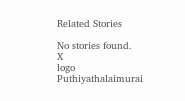Related Stories

No stories found.
X
logo
Puthiyathalaimurai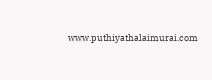www.puthiyathalaimurai.com